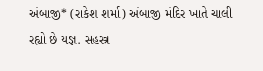અંબાજી* (રાકેશ શર્મા) અંબાજી મંદિર ખાતે ચાલી રહ્યો છે યજ્ઞ. સહસ્ત્ર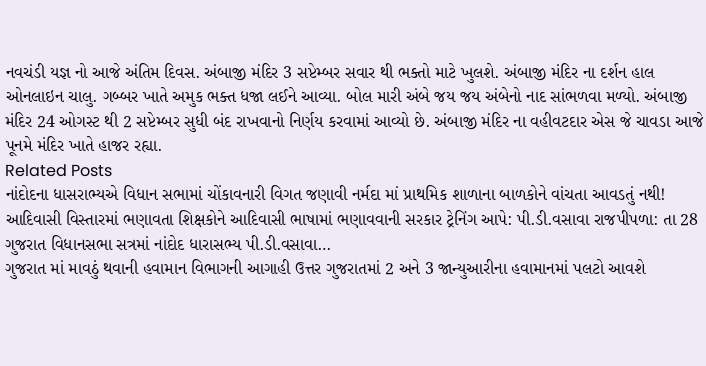નવચંડી યજ્ઞ નો આજે અંતિમ દિવસ. અંબાજી મંદિર 3 સપ્ટેમ્બર સવાર થી ભક્તો માટે ખુલશે. અંબાજી મંદિર ના દર્શન હાલ ઓનલાઇન ચાલુ. ગબ્બર ખાતે અમુક ભક્ત ધજા લઈને આવ્યા. બોલ મારી અંબે જય જય અંબેનો નાદ સાંભળવા મળ્યો. અંબાજી મંદિર 24 ઓગસ્ટ થી 2 સપ્ટેમ્બર સુધી બંદ રાખવાનો નિર્ણય કરવામાં આવ્યો છે. અંબાજી મંદિર ના વહીવટદાર એસ જે ચાવડા આજે પૂનમે મંદિર ખાતે હાજર રહ્યા.
Related Posts
નાંદોદના ધાસરાભ્યએ વિધાન સભામાં ચોંકાવનારી વિગત જણાવી નર્મદા માં પ્રાથમિક શાળાના બાળકોને વાંચતા આવડતું નથી!
આદિવાસી વિસ્તારમાં ભણાવતા શિક્ષકોને આદિવાસી ભાષામાં ભણાવવાની સરકાર ટ્રેનિંગ આપે: પી.ડી.વસાવા રાજપીપળા: તા 28 ગુજરાત વિધાનસભા સત્રમાં નાંદોદ ધારાસભ્ય પી.ડી.વસાવા…
ગુજરાત માં માવઠું થવાની હવામાન વિભાગની આગાહી ઉત્તર ગુજરાતમાં 2 અને 3 જાન્યુઆરીના હવામાનમાં પલટો આવશે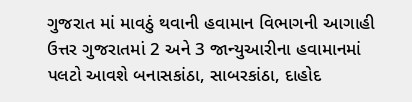ગુજરાત માં માવઠું થવાની હવામાન વિભાગની આગાહી ઉત્તર ગુજરાતમાં 2 અને 3 જાન્યુઆરીના હવામાનમાં પલટો આવશે બનાસકાંઠા, સાબરકાંઠા, દાહોદ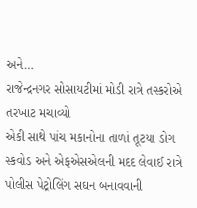અને…
રાજેન્દ્રનગર સોસાયટીમાં મોડી રાત્રે તસ્કરોએ તરખાટ મચાવ્યો
એકી સાથે પાંચ મકાનોના તાળાં તૂટયા ડોગ સ્કવોડ અને એફએસએલની મદદ લેવાઈ રાત્રે પોલીસ પેટ્રોલિંગ સઘન બનાવવાની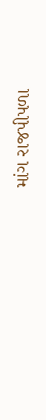માંગ રાજપીપળા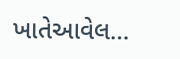ખાતેઆવેલ…